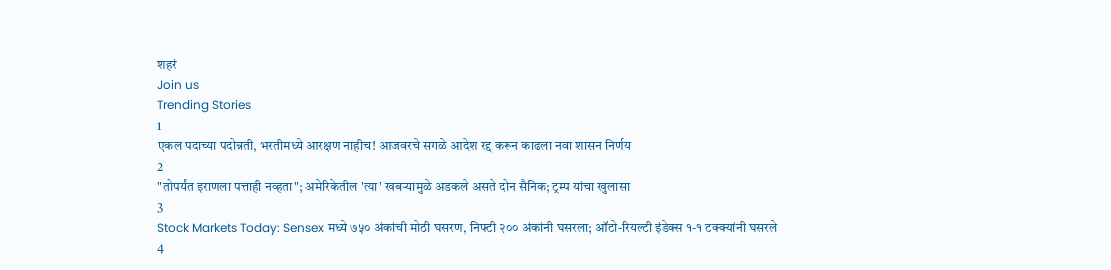शहरं
Join us
Trending Stories
1
एकल पदाच्या पदोन्नती, भरतीमध्ये आरक्षण नाहीच! आजवरचे सगळे आदेश रद्द करून काढला नवा शासन निर्णय
2
"तोपर्यंत इराणला पत्ताही नव्हता"; अमेरिकेतील 'त्या' खबऱ्यामुळे अडकले असते दोन सैनिक; ट्रम्प यांचा खुलासा
3
Stock Markets Today: Sensex मध्ये ७५० अंकांची मोठी घसरण, निफ्टी २०० अंकांनी घसरला; ऑटो-रियल्टी इंडेक्स १-१ टक्क्यांनी घसरले
4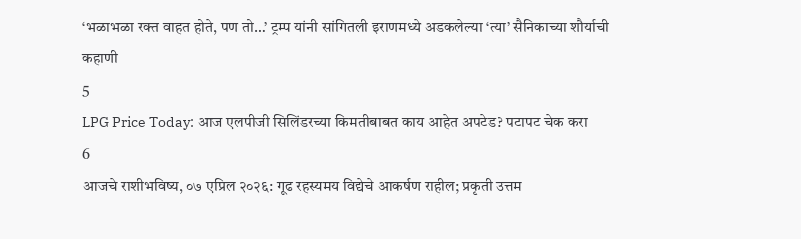‘भळाभळा रक्त वाहत होते, पण तो…’ ट्रम्प यांनी सांगितली इराणमध्ये अडकलेल्या ‘त्या’ सैनिकाच्या शौर्याची कहाणी
5
LPG Price Today: आज एलपीजी सिलिंडरच्या किमतीबाबत काय आहेत अपटेड? पटापट चेक करा
6
आजचे राशीभविष्य, ०७ एप्रिल २०२६: गूढ रहस्यमय विद्येचे आकर्षण राहील; प्रकृती उत्तम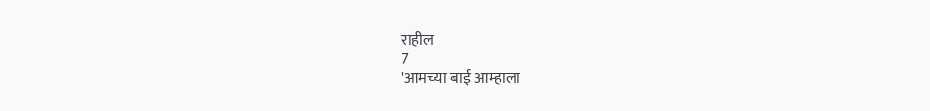राहील
7
'आमच्या बाई आम्हाला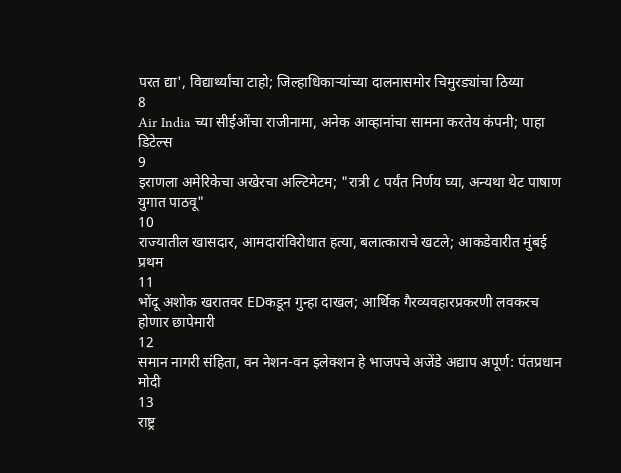परत द्या', विद्यार्थ्यांचा टाहो; जिल्हाधिकाऱ्यांच्या दालनासमोर चिमुरड्यांचा ठिय्या
8
Air India च्या सीईओंचा राजीनामा, अनेक आव्हानांचा सामना करतेय कंपनी; पाहा डिटेल्स
9
इराणला अमेरिकेचा अखेरचा अल्टिमेटम; "रात्री ८ पर्यंत निर्णय घ्या, अन्यथा थेट पाषाण युगात पाठवू"
10
राज्यातील खासदार, आमदारांविरोधात हत्या, बलात्काराचे खटले; आकडेवारीत मुंबई प्रथम
11
भोंदू अशोक खरातवर EDकडून गुन्हा दाखल; आर्थिक गैरव्यवहारप्रकरणी लवकरच होणार छापेमारी
12
समान नागरी संहिता, वन नेशन-वन इलेक्शन हे भाजपचे अजेंडे अद्याप अपूर्ण: पंतप्रधान मोदी
13
राष्ट्र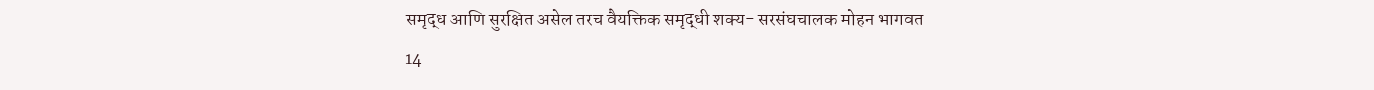समृद्ध आणि सुरक्षित असेल तरच वैयक्तिक समृद्धी शक्य- सरसंघचालक मोहन भागवत
14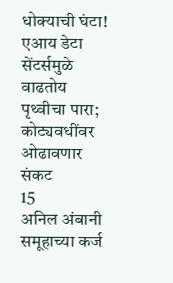धोक्याची घंटा! एआय डेटा सेंटर्समुळे वाढतोय पृथ्वीचा पारा; कोट्यवधींवर ओढावणार संकट
15
अनिल अंबानी समूहाच्या कर्ज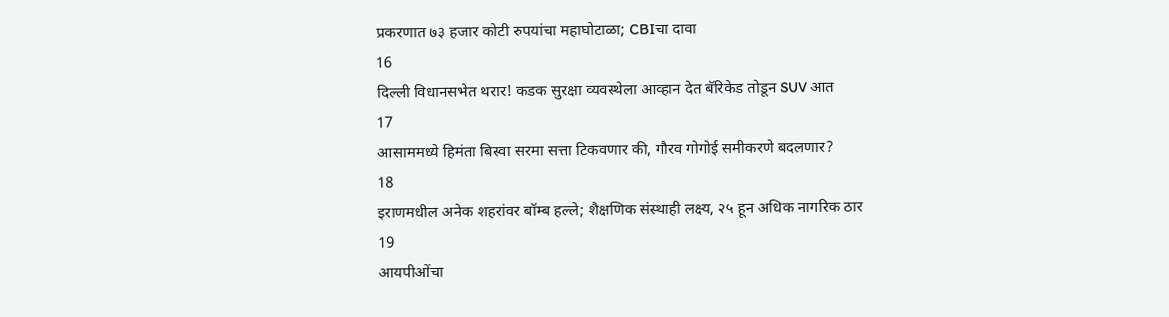प्रकरणात ७३ हजार कोटी रुपयांचा महाघोटाळा; CBIचा दावा
16
दिल्ली विधानसभेत थरार! कडक सुरक्षा व्यवस्थेला आव्हान देत बॅरिकेड तोडून SUV आत
17
आसाममध्ये हिमंता बिस्वा सरमा सत्ता टिकवणार की, गौरव गोगोई समीकरणे बदलणार?
18
इराणमधील अनेक शहरांवर बॉम्ब हल्ले; शैक्षणिक संस्थाही लक्ष्य, २५ हून अधिक नागरिक ठार
19
आयपीओंचा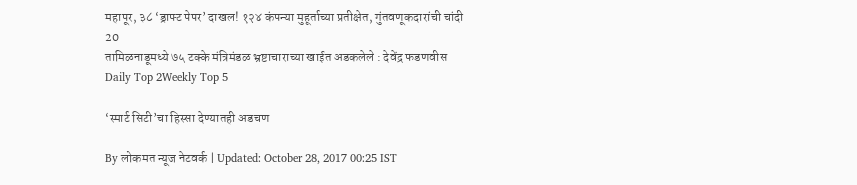महापूर, ३८ ‘ड्राफ्ट पेपर’ दाखल! १२४ कंपन्या मुहूर्ताच्या प्रतीक्षेत, गुंतवणूकदारांची चांदी
20
तामिळनाडूमध्ये ७५ टक्के मंत्रिमंडळ भ्रष्टाचाराच्या खाईत अडकलेले : देवेंद्र फडणवीस
Daily Top 2Weekly Top 5

‘स्मार्ट सिटी’चा हिस्सा देण्यातही अडचण

By लोकमत न्यूज नेटवर्क | Updated: October 28, 2017 00:25 IST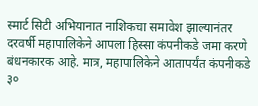स्मार्ट सिटी अभियानात नाशिकचा समावेश झाल्यानंतर दरवर्षी महापालिकेने आपला हिस्सा कंपनीकडे जमा करणे बंधनकारक आहे. मात्र, महापालिकेने आतापर्यंत कंपनीकडे ३०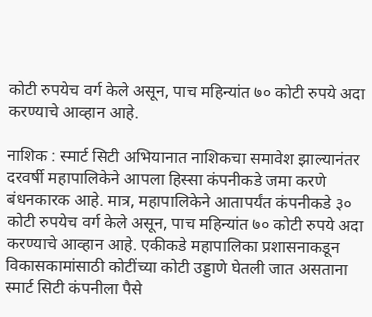कोटी रुपयेच वर्ग केले असून, पाच महिन्यांत ७० कोटी रुपये अदा करण्याचे आव्हान आहे.

नाशिक : स्मार्ट सिटी अभियानात नाशिकचा समावेश झाल्यानंतर दरवर्षी महापालिकेने आपला हिस्सा कंपनीकडे जमा करणे बंधनकारक आहे. मात्र, महापालिकेने आतापर्यंत कंपनीकडे ३० कोटी रुपयेच वर्ग केले असून, पाच महिन्यांत ७० कोटी रुपये अदा करण्याचे आव्हान आहे. एकीकडे महापालिका प्रशासनाकडून विकासकामांसाठी कोटींच्या कोटी उड्डाणे घेतली जात असताना स्मार्ट सिटी कंपनीला पैसे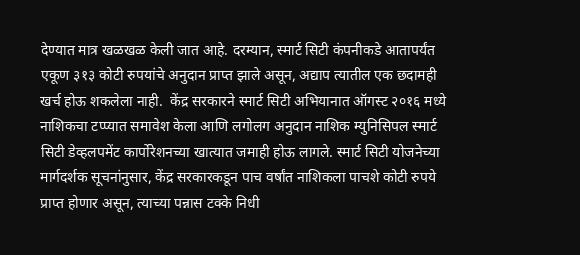देण्यात मात्र खळखळ केली जात आहे. दरम्यान, स्मार्ट सिटी कंपनीकडे आतापर्यंत एकूण ३१३ कोटी रुपयांचे अनुदान प्राप्त झाले असून, अद्याप त्यातील एक छदामही खर्च होऊ शकलेला नाही.  केंद्र सरकारने स्मार्ट सिटी अभियानात ऑगस्ट २०१६ मध्ये नाशिकचा टप्प्यात समावेश केला आणि लगोलग अनुदान नाशिक म्युनिसिपल स्मार्ट सिटी डेव्हलपमेंट कार्पोरेशनच्या खात्यात जमाही होऊ लागले. स्मार्ट सिटी योजनेच्या मार्गदर्शक सूचनांनुसार, केंद्र सरकारकडून पाच वर्षांत नाशिकला पाचशे कोटी रुपये प्राप्त होणार असून, त्याच्या पन्नास टक्के निधी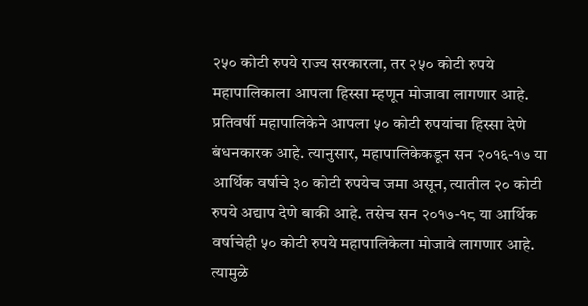२५० कोटी रुपये राज्य सरकारला, तर २५० कोटी रुपये महापालिकाला आपला हिस्सा म्हणून मोजावा लागणार आहे. प्रतिवर्षी महापालिकेने आपला ५० कोटी रुपयांचा हिस्सा देणे बंधनकारक आहे. त्यानुसार, महापालिकेकडून सन २०१६-१७ या आर्थिक वर्षाचे ३० कोटी रुपयेच जमा असून, त्यातील २० कोटी रुपये अद्याप देणे बाकी आहे. तसेच सन २०१७-१८ या आर्थिक वर्षाचेही ५० कोटी रुपये महापालिकेला मोजावे लागणार आहे. त्यामुळे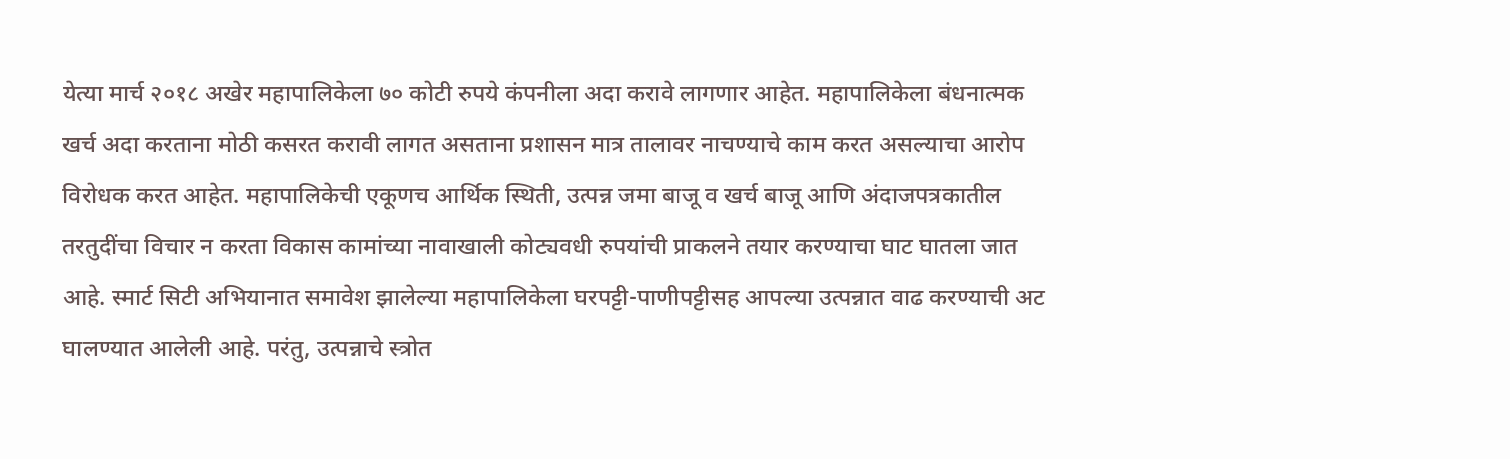येत्या मार्च २०१८ अखेर महापालिकेला ७० कोटी रुपये कंपनीला अदा करावे लागणार आहेत. महापालिकेला बंधनात्मक खर्च अदा करताना मोठी कसरत करावी लागत असताना प्रशासन मात्र तालावर नाचण्याचे काम करत असल्याचा आरोप विरोधक करत आहेत. महापालिकेची एकूणच आर्थिक स्थिती, उत्पन्न जमा बाजू व खर्च बाजू आणि अंदाजपत्रकातील तरतुदींचा विचार न करता विकास कामांच्या नावाखाली कोट्यवधी रुपयांची प्राकलने तयार करण्याचा घाट घातला जात आहे. स्मार्ट सिटी अभियानात समावेश झालेल्या महापालिकेला घरपट्टी-पाणीपट्टीसह आपल्या उत्पन्नात वाढ करण्याची अट घालण्यात आलेली आहे. परंतु, उत्पन्नाचे स्त्रोत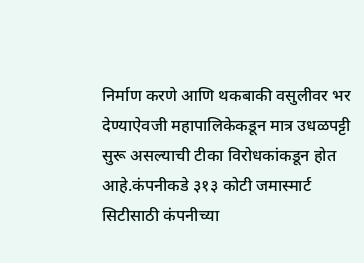निर्माण करणे आणि थकबाकी वसुलीवर भर देण्याऐवजी महापालिकेकडून मात्र उधळपट्टी सुरू असल्याची टीका विरोधकांकडून होत आहे.कंपनीकडे ३१३ कोटी जमास्मार्ट सिटीसाठी कंपनीच्या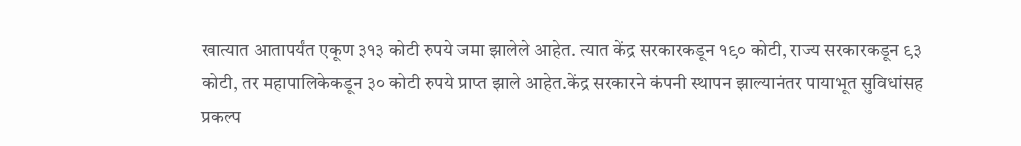खात्यात आतापर्यंत एकूण ३१३ कोटी रुपये जमा झालेले आहेत. त्यात केंद्र सरकारकडून १९० कोटी, राज्य सरकारकडून ९३ कोटी, तर महापालिकेकडून ३० कोटी रुपये प्राप्त झाले आहेत.केंद्र सरकारने कंपनी स्थापन झाल्यानंतर पायाभूत सुविधांसह प्रकल्प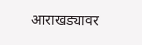आराखड्यावर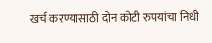खर्च करण्यासाठी दोन कोटी रुपयांचा निधी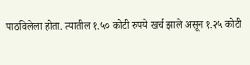पाठविलेला होता. त्यातील १.५० कोटी रुपये खर्च झाले असून १.२५ कोटी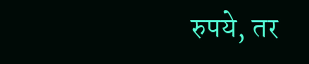रुपये, तर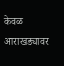केवळ आराखड्यावर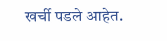खर्ची पडले आहेत.